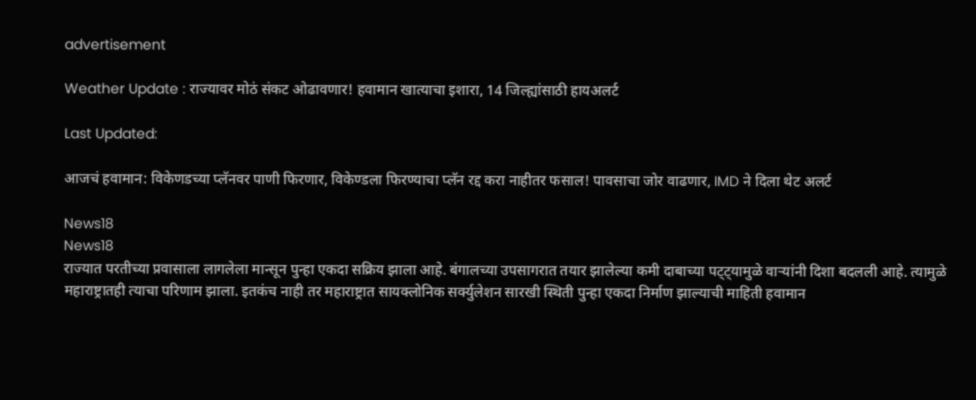advertisement

Weather Update : राज्यावर मोठं संकट ओढावणार! हवामान खात्याचा इशारा, 14 जिल्ह्यांसाठी हायअलर्ट

Last Updated:

आजचं हवामान: विकेणडच्या प्लॅनवर पाणी फिरणार, विकेण्डला फिरण्याचा प्लॅन रद्द करा नाहीतर फसाल! पावसाचा जोर वाढणार, IMD ने दिला थेट अलर्ट

News18
News18
राज्यात परतीच्या प्रवासाला लागलेला मान्सून पुन्हा एकदा सक्रिय झाला आहे. बंगालच्या उपसागरात तयार झालेल्या कमी दाबाच्या पट्ट्यामुळे वाऱ्यांनी दिशा बदलली आहे. त्यामुळे महाराष्ट्रातही त्याचा परिणाम झाला. इतकंच नाही तर महाराष्ट्रात सायक्लोनिक सर्क्युलेशन सारखी स्थिती पुन्हा एकदा निर्माण झाल्याची माहिती हवामान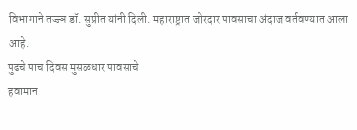विभागाने तज्ज्ञ डॉ. सुप्रीत यांनी दिली. महाराष्ट्रात जोरदार पावसाचा अंदाज वर्तवण्यात आला आहे.
पुढचे पाच दिवस मुसळधार पावसाचे
हवामान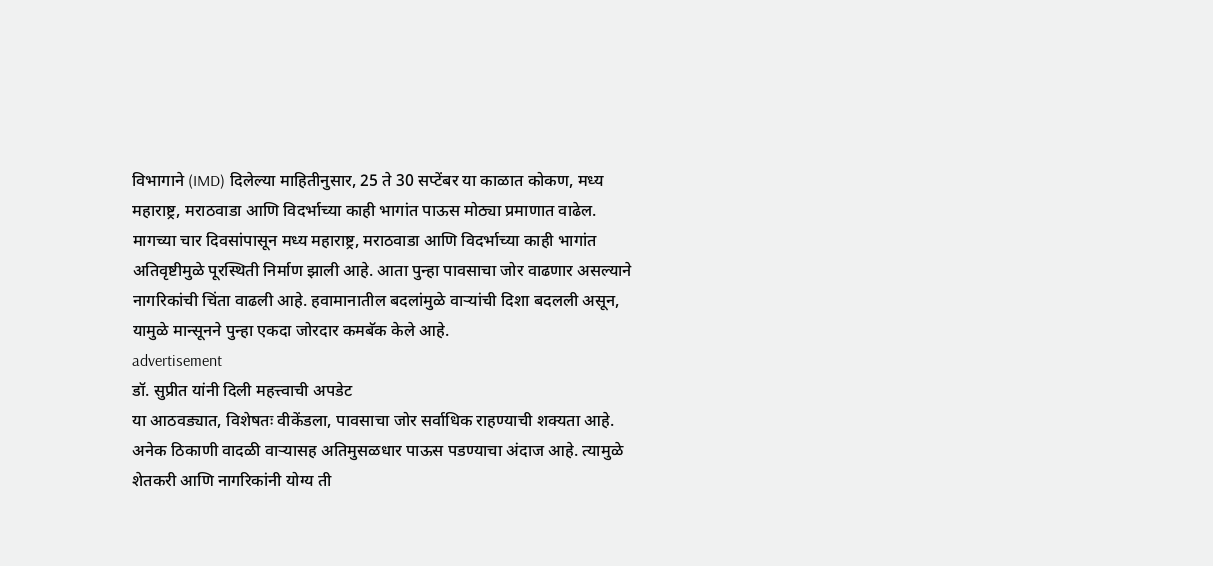विभागाने (IMD) दिलेल्या माहितीनुसार, 25 ते 30 सप्टेंबर या काळात कोकण, मध्य महाराष्ट्र, मराठवाडा आणि विदर्भाच्या काही भागांत पाऊस मोठ्या प्रमाणात वाढेल. मागच्या चार दिवसांपासून मध्य महाराष्ट्र, मराठवाडा आणि विदर्भाच्या काही भागांत अतिवृष्टीमुळे पूरस्थिती निर्माण झाली आहे. आता पुन्हा पावसाचा जोर वाढणार असल्याने नागरिकांची चिंता वाढली आहे. हवामानातील बदलांमुळे वाऱ्यांची दिशा बदलली असून, यामुळे मान्सूनने पुन्हा एकदा जोरदार कमबॅक केले आहे.
advertisement
डॉ. सुप्रीत यांनी दिली महत्त्वाची अपडेट
या आठवड्यात, विशेषतः वीकेंडला, पावसाचा जोर सर्वाधिक राहण्याची शक्यता आहे. अनेक ठिकाणी वादळी वाऱ्यासह अतिमुसळधार पाऊस पडण्याचा अंदाज आहे. त्यामुळे शेतकरी आणि नागरिकांनी योग्य ती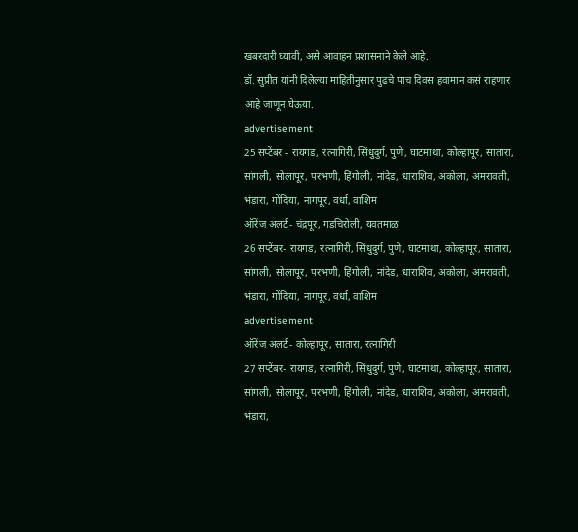खबरदारी घ्यावी, असे आवाहन प्रशासनाने केले आहे.
डॉ. सुप्रीत यांनी दिलेल्या माहितीनुसार पुढचे पाच दिवस हवामान कसं राहणार आहे जाणून घेऊया.
advertisement
25 सप्टेंबर - रायगड, रत्नागिरी, सिंधुदुर्ग, पुणे, घाटमाथा, कोल्हापूर, सातारा, सांगली, सोलापूर, परभणी, हिंगोली, नांदेड, धाराशिव, अकोला, अमरावती, भंडारा, गोंदिया, नागपूर, वर्धा, वाशिम
ऑरेंज अलर्ट- चंद्रपूर, गडचिरोली, यवतमाळ
26 सप्टेंबर- रायगड, रत्नागिरी, सिंधुदुर्ग, पुणे, घाटमाथा, कोल्हापूर, सातारा, सांगली, सोलापूर, परभणी, हिंगोली, नांदेड, धाराशिव, अकोला, अमरावती, भंडारा, गोंदिया, नागपूर, वर्धा, वाशिम
advertisement
ऑरेंज अलर्ट- कोल्हापूर, सातारा, रत्नागिरी
27 सप्टेंबर- रायगड, रत्नागिरी, सिंधुदुर्ग, पुणे, घाटमाथा, कोल्हापूर, सातारा, सांगली, सोलापूर, परभणी, हिंगोली, नांदेड, धाराशिव, अकोला, अमरावती, भंडारा,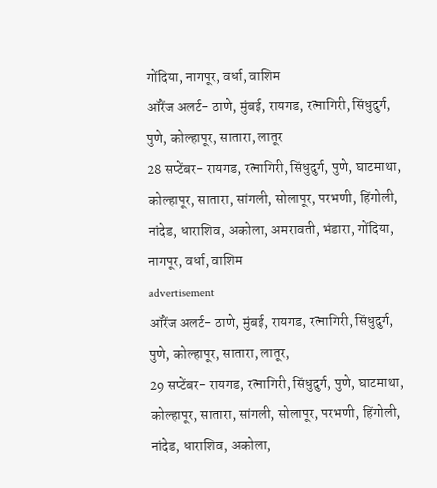गोंदिया, नागपूर, वर्धा, वाशिम
ऑरेंज अलर्ट- ठाणे, मुंबई, रायगड, रत्नागिरी, सिंधुदुर्ग, पुणे, कोल्हापूर, सातारा, लातूर
28 सप्टेंबर- रायगड, रत्नागिरी, सिंधुदुर्ग, पुणे, घाटमाथा, कोल्हापूर, सातारा, सांगली, सोलापूर, परभणी, हिंगोली, नांदेड, धाराशिव, अकोला, अमरावती, भंडारा, गोंदिया, नागपूर, वर्धा, वाशिम
advertisement
ऑरेंज अलर्ट- ठाणे, मुंबई, रायगड, रत्नागिरी, सिंधुदुर्ग, पुणे, कोल्हापूर, सातारा, लातूर,
29 सप्टेंबर- रायगड, रत्नागिरी, सिंधुदुर्ग, पुणे, घाटमाथा, कोल्हापूर, सातारा, सांगली, सोलापूर, परभणी, हिंगोली, नांदेड, धाराशिव, अकोला,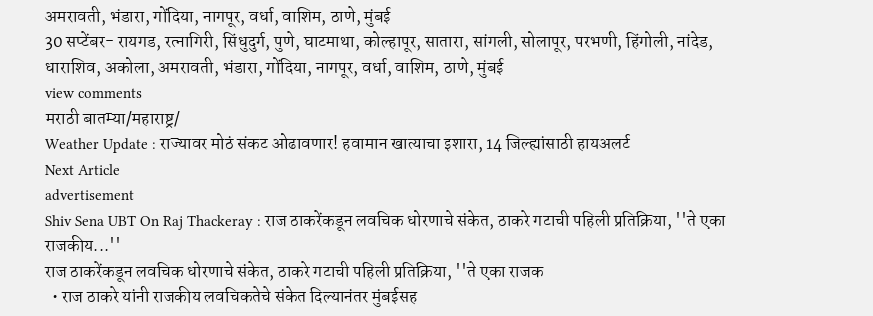अमरावती, भंडारा, गोंदिया, नागपूर, वर्धा, वाशिम, ठाणे, मुंबई
30 सप्टेंबर- रायगड, रत्नागिरी, सिंधुदुर्ग, पुणे, घाटमाथा, कोल्हापूर, सातारा, सांगली, सोलापूर, परभणी, हिंगोली, नांदेड, धाराशिव, अकोला, अमरावती, भंडारा, गोंदिया, नागपूर, वर्धा, वाशिम, ठाणे, मुंबई
view comments
मराठी बातम्या/महाराष्ट्र/
Weather Update : राज्यावर मोठं संकट ओढावणार! हवामान खात्याचा इशारा, 14 जिल्ह्यांसाठी हायअलर्ट
Next Article
advertisement
Shiv Sena UBT On Raj Thackeray : राज ठाकरेंकडून लवचिक धोरणाचे संकेत, ठाकरे गटाची पहिली प्रतिक्रिया, ''ते एका राजकीय...''
राज ठाकरेंकडून लवचिक धोरणाचे संकेत, ठाकरे गटाची पहिली प्रतिक्रिया, ''ते एका राजक
  • राज ठाकरे यांनी राजकीय लवचिकतेचे संकेत दिल्यानंतर मुंबईसह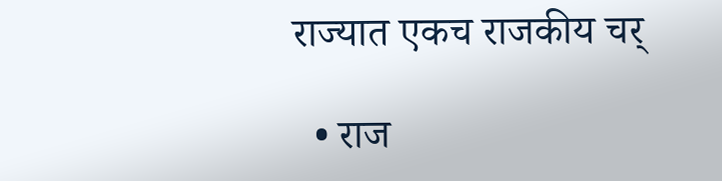राज्यात एकच राजकीय चर्

  • राज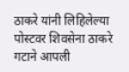ठाकरे यांनी लिहिलेल्या पोस्टवर शिवसेना ठाकरे गटाने आपली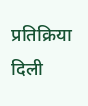प्रतिक्रिया दिली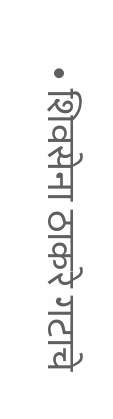• शिवसेना ठाकरे गटाचे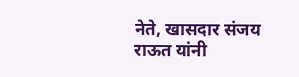नेते, खासदार संजय राऊत यांनी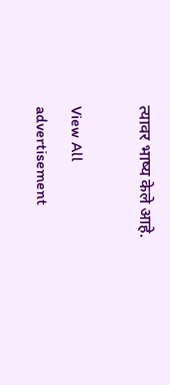त्यावर भाष्य केले आहे.

View All
advertisement